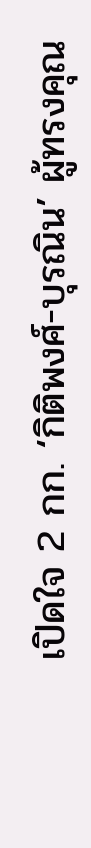เปิดใจ 2 กก. ‘กิติพงศ์-บุรณิน’ ผู้ทรงคุณ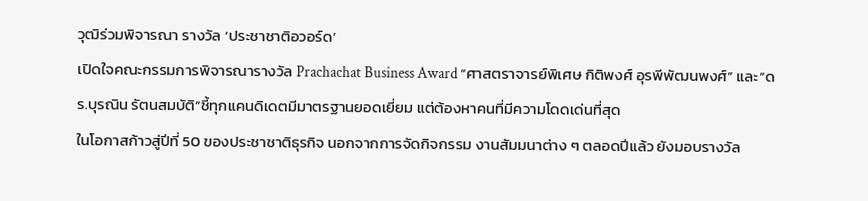วุฒิร่วมพิจารณา รางวัล ‘ประชาชาติอวอร์ด’
เปิดใจคณะกรรมการพิจารณารางวัล Prachachat Business Award “ศาสตราจารย์พิเศษ กิติพงศ์ อุรพีพัฒนพงศ์” และ“ดร.บุรณิน รัตนสมบัติ”ชี้ทุกแคนดิเดตมีมาตรฐานยอดเยี่ยม แต่ต้องหาคนที่มีความโดดเด่นที่สุด
ในโอกาสก้าวสู่ปีที่ 50 ของประชาชาติธุรกิจ นอกจากการจัดกิจกรรม งานสัมมนาต่าง ๆ ตลอดปีแล้ว ยังมอบรางวัล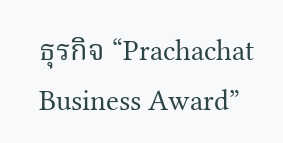ธุรกิจ “Prachachat Business Award”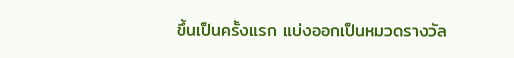ขึ้นเป็นครั้งแรก แบ่งออกเป็นหมวดรางวัล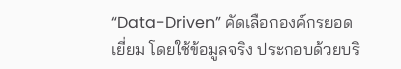“Data-Driven” คัดเลือกองค์กรยอดเยี่ยม โดยใช้ข้อมูลจริง ประกอบด้วยบริ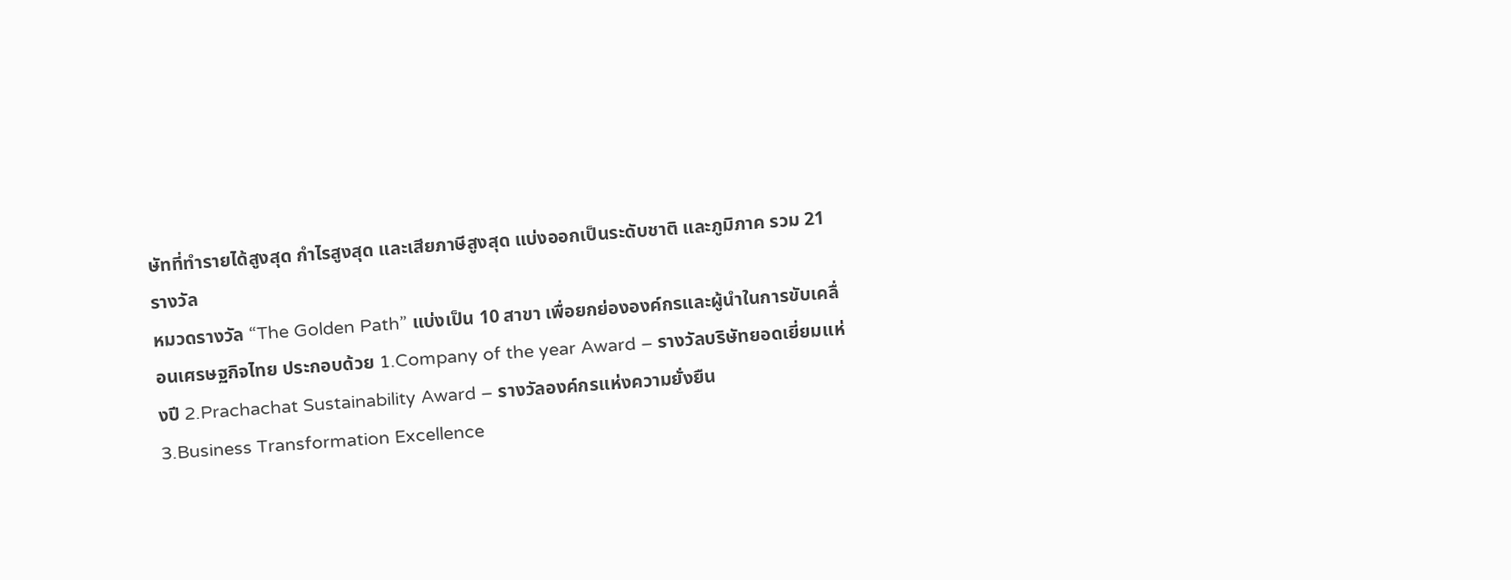ษัทที่ทำรายได้สูงสุด กำไรสูงสุด และเสียภาษีสูงสุด แบ่งออกเป็นระดับชาติ และภูมิภาค รวม 21 รางวัล
หมวดรางวัล “The Golden Path” แบ่งเป็น 10 สาขา เพื่อยกย่ององค์กรและผู้นำในการขับเคลื่อนเศรษฐกิจไทย ประกอบด้วย 1.Company of the year Award – รางวัลบริษัทยอดเยี่ยมแห่งปี 2.Prachachat Sustainability Award – รางวัลองค์กรแห่งความยั่งยืน
3.Business Transformation Excellence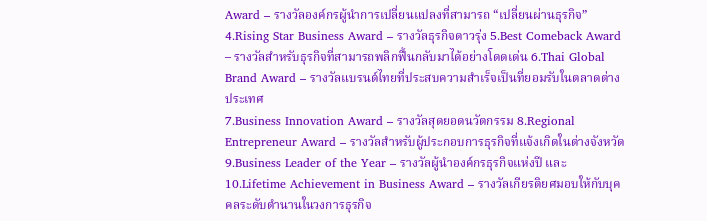Award – รางวัลองค์กรผู้นำการเปลี่ยนแปลงที่สามารถ “เปลี่ยนผ่านธุรกิจ” 4.Rising Star Business Award – รางวัลธุรกิจดาวรุ่ง 5.Best Comeback Award – รางวัลสำหรับธุรกิจที่สามารถพลิกฟื้นกลับมาได้อย่างโดดเด่น 6.Thai Global Brand Award – รางวัลแบรนด์ไทยที่ประสบความสำเร็จเป็นที่ยอมรับในตลาดต่างประเทศ
7.Business Innovation Award – รางวัลสุดยอดนวัตกรรม 8.Regional Entrepreneur Award – รางวัลสำหรับผู้ประกอบการธุรกิจที่แจ้งเกิดในต่างจังหวัด 9.Business Leader of the Year – รางวัลผู้นำองค์กรธุรกิจแห่งปี และ 10.Lifetime Achievement in Business Award – รางวัลเกียรติยศมอบให้กับบุคคลระดับตำนานในวงการธุรกิจ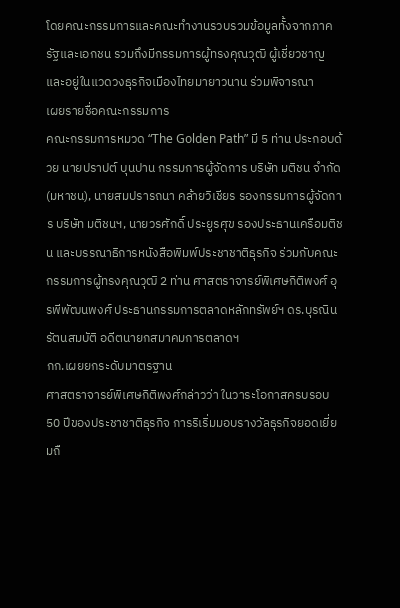โดยคณะกรรมการและคณะทำงานรวบรวมข้อมูลทั้งจากภาครัฐและเอกชน รวมถึงมีกรรมการผู้ทรงคุณวุฒิ ผู้เชี่ยวชาญและอยู่ในแวดวงธุรกิจเมืองไทยมายาวนาน ร่วมพิจารณา
เผยรายชื่อคณะกรรมการ
คณะกรรมการหมวด “The Golden Path” มี 5 ท่าน ประกอบด้วย นายปราปต์ บุนปาน กรรมการผู้จัดการ บริษัท มติชน จำกัด (มหาชน), นายสมปรารถนา คล้ายวิเชียร รองกรรมการผู้จัดการ บริษัท มติชนฯ, นายวรศักดิ์ ประยูรศุข รองประธานเครือมติชน และบรรณาธิการหนังสือพิมพ์ประชาชาติธุรกิจ ร่วมกับคณะกรรมการผู้ทรงคุณวุฒิ 2 ท่าน ศาสตราจารย์พิเศษกิติพงศ์ อุรพีพัฒนพงศ์ ประธานกรรมการตลาดหลักทรัพย์ฯ ดร.บุรณิน รัตนสมบัติ อดีตนายกสมาคมการตลาดฯ
กก.เผยยกระดับมาตรฐาน
ศาสตราจารย์พิเศษกิติพงศ์กล่าวว่า ในวาระโอกาสครบรอบ 50 ปีของประชาชาติธุรกิจ การริเริ่มมอบรางวัลธุรกิจยอดเยี่ยมถื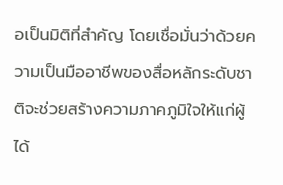อเป็นมิติที่สำคัญ โดยเชื่อมั่นว่าด้วยความเป็นมืออาชีพของสื่อหลักระดับชาติจะช่วยสร้างความภาคภูมิใจให้แก่ผู้ได้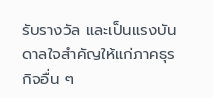รับรางวัล และเป็นแรงบันดาลใจสำคัญให้แก่ภาคธุรกิจอื่น ๆ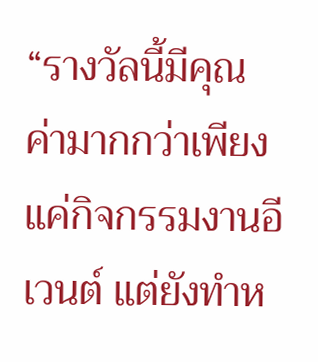“รางวัลนี้มีคุณค่ามากกว่าเพียงแค่กิจกรรมงานอีเวนต์ แต่ยังทำห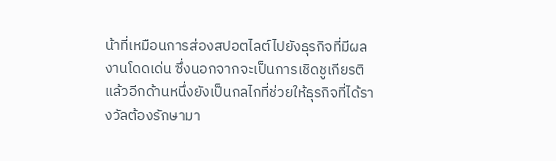น้าที่เหมือนการส่องสปอตไลต์ไปยังธุรกิจที่มีผลงานโดดเด่น ซึ่งนอกจากจะเป็นการเชิดชูเกียรติแล้วอีกด้านหนึ่งยังเป็นกลไกที่ช่วยให้ธุรกิจที่ได้รางวัลต้องรักษามา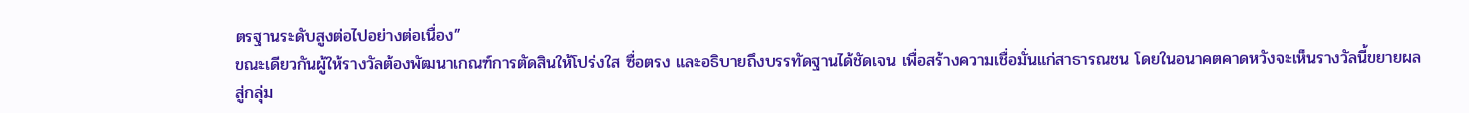ตรฐานระดับสูงต่อไปอย่างต่อเนื่อง”
ขณะเดียวกันผู้ให้รางวัลต้องพัฒนาเกณฑ์การตัดสินให้โปร่งใส ซื่อตรง และอธิบายถึงบรรทัดฐานได้ชัดเจน เพื่อสร้างความเชื่อมั่นแก่สาธารณชน โดยในอนาคตคาดหวังจะเห็นรางวัลนี้ขยายผลสู่กลุ่ม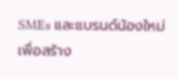SMEs และแบรนด์น้องใหม่ เพื่อสร้าง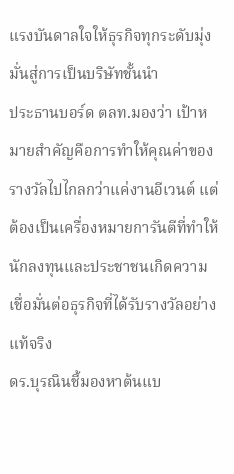แรงบันดาลใจให้ธุรกิจทุกระดับมุ่งมั่นสู่การเป็นบริษัทชั้นนำ
ประธานบอร์ด ตลท.มองว่า เป้าหมายสำคัญคือการทำให้คุณค่าของรางวัลไปไกลกว่าแค่งานอีเวนต์ แต่ต้องเป็นเครื่องหมายการันตีที่ทำให้นักลงทุนและประชาชนเกิดความเชื่อมั่นต่อธุรกิจที่ได้รับรางวัลอย่างแท้จริง
ดร.บุรณินชี้มองหาต้นแบ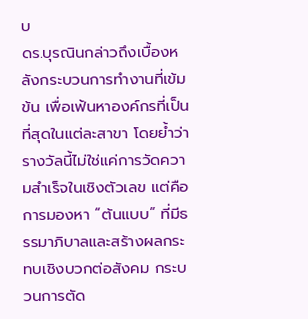บ
ดร.บุรณินกล่าวถึงเบื้องหลังกระบวนการทำงานที่เข้มข้น เพื่อเฟ้นหาองค์กรที่เป็นที่สุดในแต่ละสาขา โดยย้ำว่า รางวัลนี้ไม่ใช่แค่การวัดความสำเร็จในเชิงตัวเลข แต่คือการมองหา “ต้นแบบ” ที่มีธรรมาภิบาลและสร้างผลกระทบเชิงบวกต่อสังคม กระบวนการตัด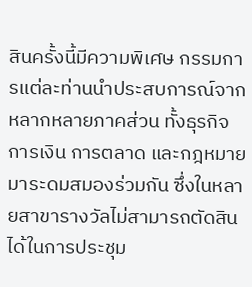สินครั้งนี้มีความพิเศษ กรรมการแต่ละท่านนำประสบการณ์จากหลากหลายภาคส่วน ทั้งธุรกิจ การเงิน การตลาด และกฎหมาย มาระดมสมองร่วมกัน ซึ่งในหลายสาขารางวัลไม่สามารถตัดสินได้ในการประชุม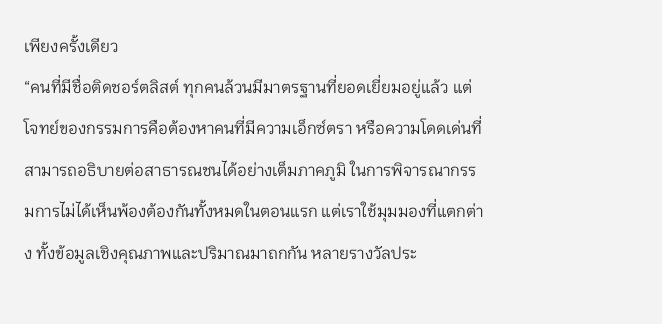เพียงครั้งเดียว
“คนที่มีชื่อติดชอร์ตลิสต์ ทุกคนล้วนมีมาตรฐานที่ยอดเยี่ยมอยู่แล้ว แต่โจทย์ของกรรมการคือต้องหาคนที่มีความเอ็กซ์ตรา หรือความโดดเด่นที่สามารถอธิบายต่อสาธารณชนได้อย่างเต็มภาคภูมิ ในการพิจารณากรรมการไม่ได้เห็นพ้องต้องกันทั้งหมดในตอนแรก แต่เราใช้มุมมองที่แตกต่าง ทั้งข้อมูลเชิงคุณภาพและปริมาณมาถกกัน หลายรางวัลประ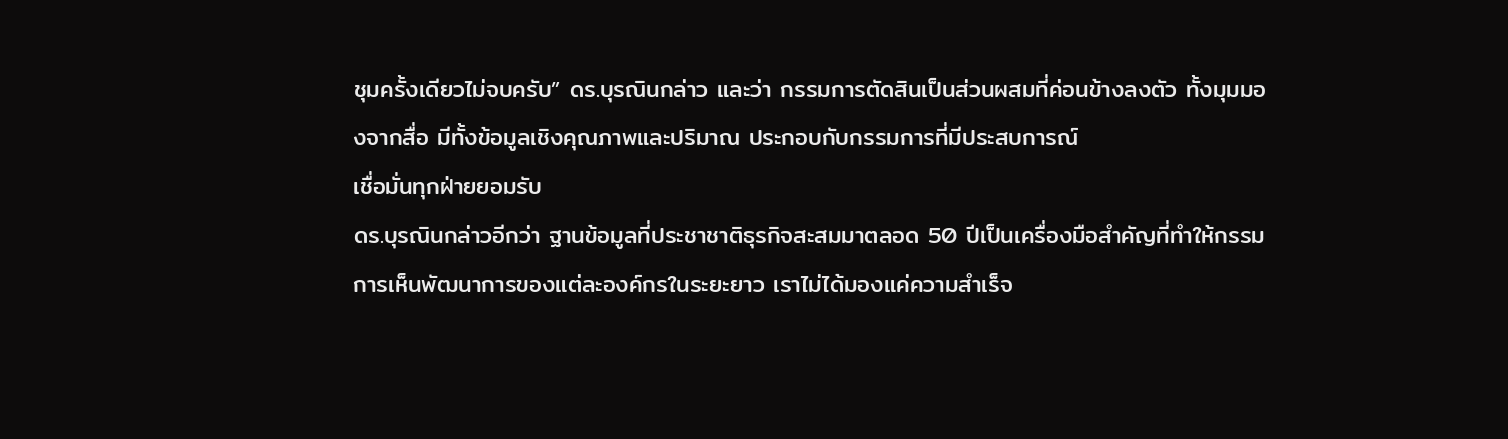ชุมครั้งเดียวไม่จบครับ” ดร.บุรณินกล่าว และว่า กรรมการตัดสินเป็นส่วนผสมที่ค่อนข้างลงตัว ทั้งมุมมองจากสื่อ มีทั้งข้อมูลเชิงคุณภาพและปริมาณ ประกอบกับกรรมการที่มีประสบการณ์
เชื่อมั่นทุกฝ่ายยอมรับ
ดร.บุรณินกล่าวอีกว่า ฐานข้อมูลที่ประชาชาติธุรกิจสะสมมาตลอด 50 ปีเป็นเครื่องมือสำคัญที่ทำให้กรรมการเห็นพัฒนาการของแต่ละองค์กรในระยะยาว เราไม่ได้มองแค่ความสำเร็จ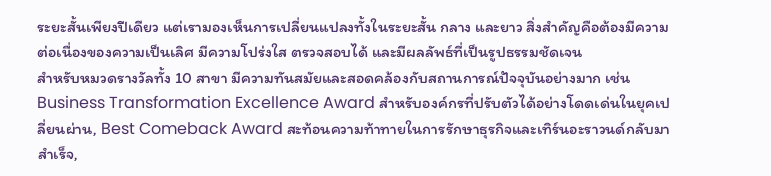ระยะสั้นเพียงปีเดียว แต่เรามองเห็นการเปลี่ยนแปลงทั้งในระยะสั้น กลาง และยาว สิ่งสำคัญคือต้องมีความต่อเนื่องของความเป็นเลิศ มีความโปร่งใส ตรวจสอบได้ และมีผลลัพธ์ที่เป็นรูปธรรมชัดเจน
สำหรับหมวดรางวัลทั้ง 10 สาขา มีความทันสมัยและสอดคล้องกับสถานการณ์ปัจจุบันอย่างมาก เช่น Business Transformation Excellence Award สำหรับองค์กรที่ปรับตัวได้อย่างโดดเด่นในยุคเปลี่ยนผ่าน, Best Comeback Award สะท้อนความท้าทายในการรักษาธุรกิจและเทิร์นอะราวนด์กลับมาสำเร็จ,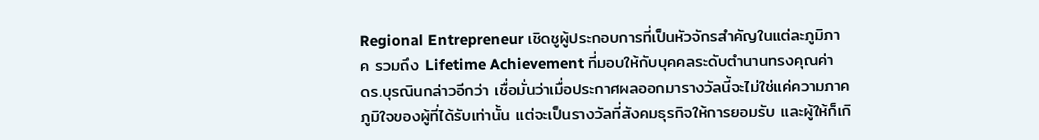Regional Entrepreneur เชิดชูผู้ประกอบการที่เป็นหัวจักรสำคัญในแต่ละภูมิภาค รวมถึง Lifetime Achievement ที่มอบให้กับบุคคลระดับตำนานทรงคุณค่า
ดร.บุรณินกล่าวอีกว่า เชื่อมั่นว่าเมื่อประกาศผลออกมารางวัลนี้จะไม่ใช่แค่ความภาคภูมิใจของผู้ที่ได้รับเท่านั้น แต่จะเป็นรางวัลที่สังคมธุรกิจให้การยอมรับ และผู้ให้ก็เกิ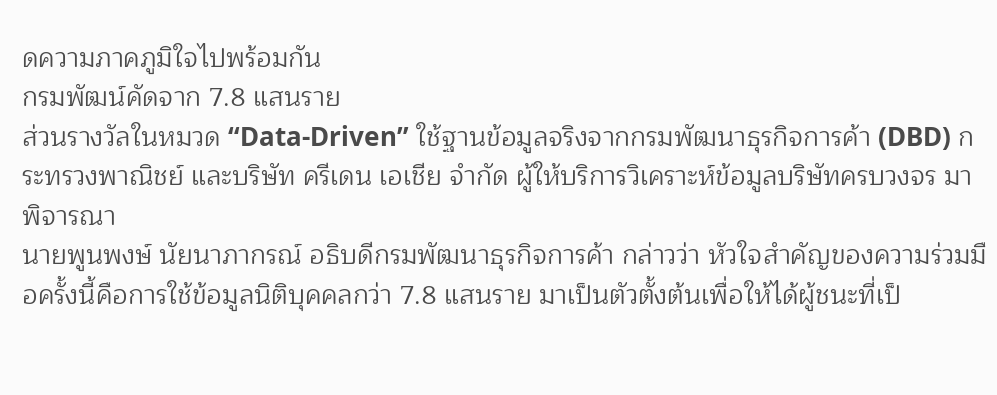ดความภาคภูมิใจไปพร้อมกัน
กรมพัฒน์คัดจาก 7.8 แสนราย
ส่วนรางวัลในหมวด “Data-Driven” ใช้ฐานข้อมูลจริงจากกรมพัฒนาธุรกิจการค้า (DBD) กระทรวงพาณิชย์ และบริษัท ครีเดน เอเชีย จำกัด ผู้ให้บริการวิเคราะห์ข้อมูลบริษัทครบวงจร มาพิจารณา
นายพูนพงษ์ นัยนาภากรณ์ อธิบดีกรมพัฒนาธุรกิจการค้า กล่าวว่า หัวใจสำคัญของความร่วมมือครั้งนี้คือการใช้ข้อมูลนิติบุคคลกว่า 7.8 แสนราย มาเป็นตัวตั้งต้นเพื่อให้ได้ผู้ชนะที่เป็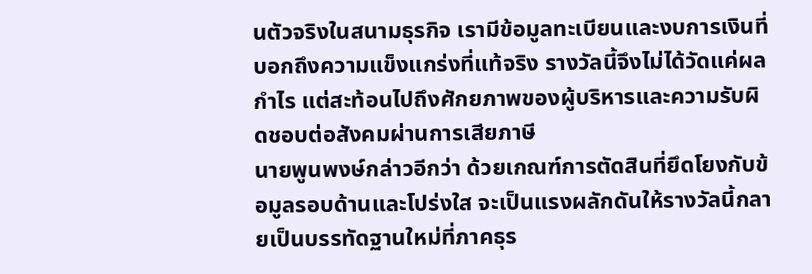นตัวจริงในสนามธุรกิจ เรามีข้อมูลทะเบียนและงบการเงินที่บอกถึงความแข็งแกร่งที่แท้จริง รางวัลนี้จึงไม่ได้วัดแค่ผลกำไร แต่สะท้อนไปถึงศักยภาพของผู้บริหารและความรับผิดชอบต่อสังคมผ่านการเสียภาษี
นายพูนพงษ์กล่าวอีกว่า ด้วยเกณฑ์การตัดสินที่ยึดโยงกับข้อมูลรอบด้านและโปร่งใส จะเป็นแรงผลักดันให้รางวัลนี้กลายเป็นบรรทัดฐานใหม่ที่ภาคธุร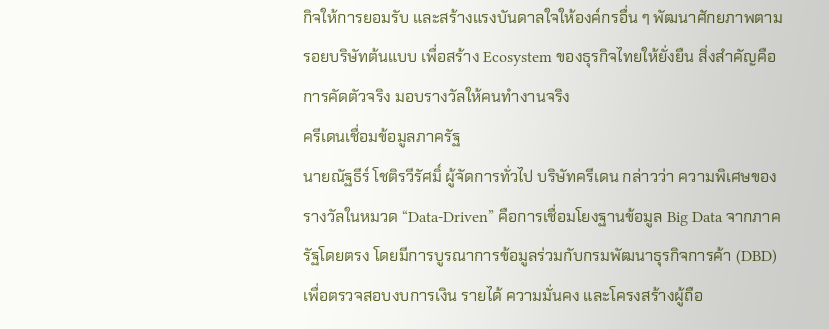กิจให้การยอมรับ และสร้างแรงบันดาลใจให้องค์กรอื่น ๆ พัฒนาศักยภาพตามรอยบริษัทต้นแบบ เพื่อสร้าง Ecosystem ของธุรกิจไทยให้ยั่งยืน สิ่งสำคัญคือการคัดตัวจริง มอบรางวัลให้คนทำงานจริง
ครีเดนเชื่อมข้อมูลภาครัฐ
นายณัฐธีร์ โชติรวีรัศมิ์ ผู้จัดการทั่วไป บริษัทครีเดน กล่าวว่า ความพิเศษของรางวัลในหมวด “Data-Driven” คือการเชื่อมโยงฐานข้อมูล Big Data จากภาครัฐโดยตรง โดยมีการบูรณาการข้อมูลร่วมกับกรมพัฒนาธุรกิจการค้า (DBD) เพื่อตรวจสอบงบการเงิน รายได้ ความมั่นคง และโครงสร้างผู้ถือ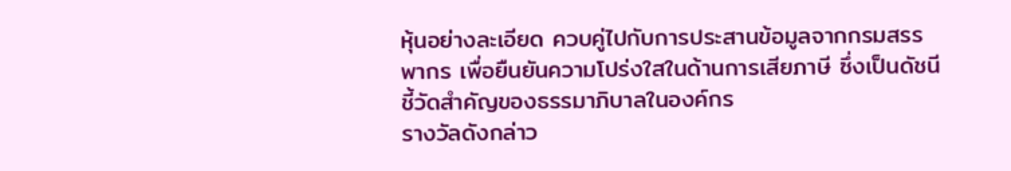หุ้นอย่างละเอียด ควบคู่ไปกับการประสานข้อมูลจากกรมสรรพากร เพื่อยืนยันความโปร่งใสในด้านการเสียภาษี ซึ่งเป็นดัชนีชี้วัดสำคัญของธรรมาภิบาลในองค์กร
รางวัลดังกล่าว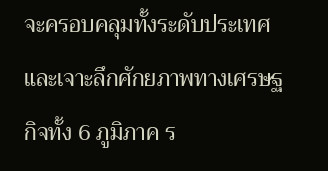จะครอบคลุมทั้งระดับประเทศและเจาะลึกศักยภาพทางเศรษฐกิจทั้ง 6 ภูมิภาค ร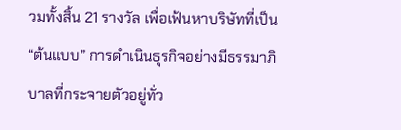วมทั้งสิ้น 21 รางวัล เพื่อเฟ้นหาบริษัทที่เป็น “ต้นแบบ” การดำเนินธุรกิจอย่างมีธรรมาภิบาลที่กระจายตัวอยู่ทั่ว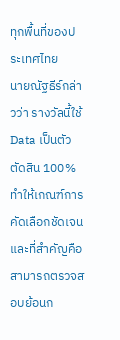ทุกพื้นที่ของประเทศไทย
นายณัฐธีร์กล่าวว่า รางวัลนี้ใช้ Data เป็นตัวตัดสิน 100% ทำให้เกณฑ์การคัดเลือกชัดเจน และที่สำคัญคือสามารถตรวจสอบย้อนก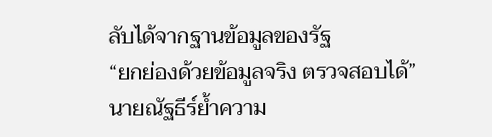ลับได้จากฐานข้อมูลของรัฐ
“ยกย่องด้วยข้อมูลจริง ตรวจสอบได้” นายณัฐธีร์ย้ำความ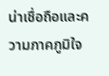น่าเชื่อถือและความภาคภูมิใจ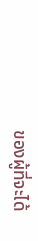ของผู้ที่จะได้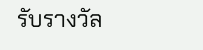รับรางวัล